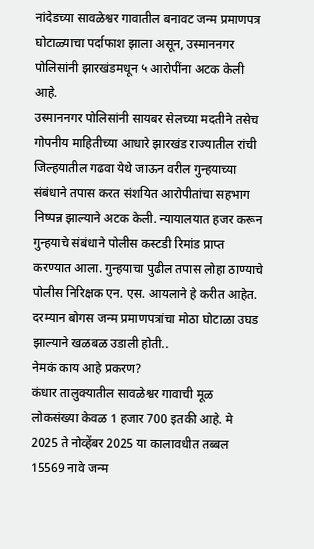नांदेडच्या सावळेश्वर गावातील बनावट जन्म प्रमाणपत्र घोटाळ्याचा पर्दाफाश झाला असून, उस्माननगर पोलिसांनी झारखंडमधून ५ आरोपींना अटक केली आहे.
उस्माननगर पोलिसांनी सायबर सेलच्या मदतीने तसेच गोपनीय माहितीच्या आधारे झारखंड राज्यातील रांची जिल्हयातील गढवा येथे जाऊन वरील गुन्हयाच्या संबंधाने तपास करत संशयित आरोपीतांचा सहभाग निष्पन्न झाल्याने अटक केली. न्यायालयात हजर करून गुन्हयाचे संबंधाने पोलीस कस्टडी रिमांड प्राप्त करण्यात आला. गुन्हयाचा पुढील तपास लोहा ठाण्याचे पोलीस निरिक्षक एन. एस. आयलाने हे करीत आहेत. दरम्यान बोगस जन्म प्रमाणपत्रांचा मोठा घोटाळा उघड झाल्याने खळबळ उडाली होती..
नेमकं काय आहे प्रकरण?
कंधार तालुक्यातील सावळेश्वर गावाची मूळ लोकसंख्या केवळ 1 हजार 700 इतकी आहे. मे 2025 ते नोव्हेंबर 2025 या कालावधीत तब्बल 15569 नावे जन्म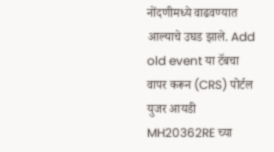नोंदणीमध्ये वाढवण्यात आल्याचे उघड झाले. Add old event या टॅबचा वापर करून (CRS) पोर्टल युजर आयडी MH20362RE च्या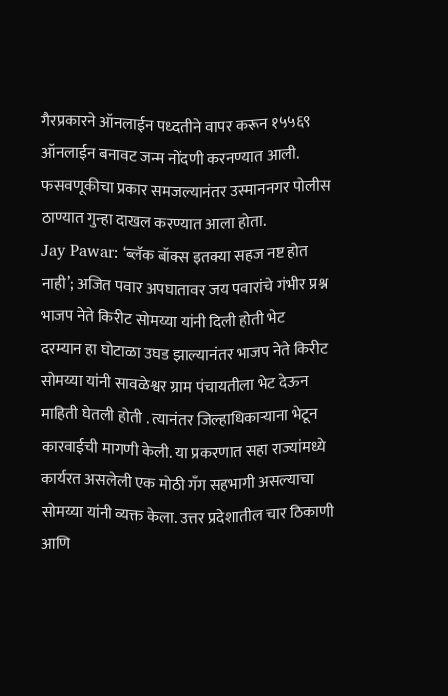गैरप्रकारने ऑनलाईन पध्दतीने वापर करून १५५६९ ऑनलाईन बनावट जन्म नोंदणी करनण्यात आली. फसवणूकीचा प्रकार समजल्यानंतर उस्माननगर पोलीस ठाण्यात गुन्हा दाखल करण्यात आला होता.
Jay Pawar: ‘ब्लॅक बॉक्स इतक्या सहज नष्ट होत नाही’; अजित पवार अपघातावर जय पवारांचे गंभीर प्रश्न
भाजप नेते किरीट सोमय्या यांनी दिली होती भेट
दरम्यान हा घोटाळा उघड झाल्यानंतर भाजप नेते किरीट सोमय्या यांनी सावळेश्वर ग्राम पंचायतीला भेट देऊन माहिती घेतली होती . त्यानंतर जिल्हाधिकाऱ्याना भेटून कारवाईची मागणी केली. या प्रकरणात सहा राज्यांमध्ये कार्यरत असलेली एक मोठी गँग सहभागी असल्याचा सोमय्या यांनी व्यक्त केला. उत्तर प्रदेशातील चार ठिकाणी आणि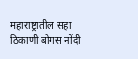महाराष्ट्रातील सहा ठिकाणी बोगस नोंदी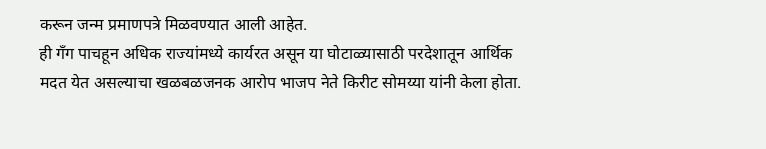करून जन्म प्रमाणपत्रे मिळवण्यात आली आहेत.
ही गँग पाचहून अधिक राज्यांमध्ये कार्यरत असून या घोटाळ्यासाठी परदेशातून आर्थिक मदत येत असल्याचा खळबळजनक आरोप भाजप नेते किरीट सोमय्या यांनी केला होता.